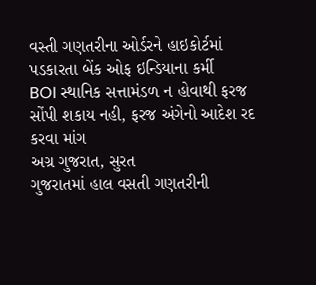વસ્તી ગણતરીના ઓર્ડરને હાઇકોર્ટમાં પડકારતા બેંક ઓફ ઇન્ડિયાના કર્મી
BOI સ્થાનિક સત્તામંડળ ન હોવાથી ફરજ સોંપી શકાય નહી, ફરજ અંગેનો આદેશ રદ કરવા માંગ
અગ્ર ગુજરાત, સુરત
ગુજરાતમાં હાલ વસતી ગણતરીની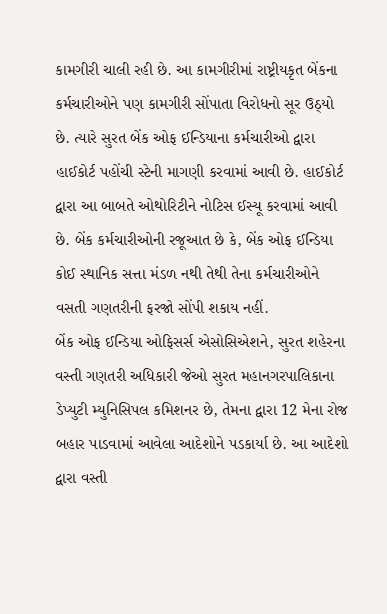કામગીરી ચાલી રહી છે. આ કામગીરીમાં રાષ્ટ્રીયકૃત બેંકના કર્મચારીઓને પણ કામગીરી સોંપાતા વિરોધનો સૂર ઉઠ્યો છે. ત્યારે સુરત બેંક ઓફ ઈન્ડિયાના કર્મચારીઓ દ્વારા હાઈકોર્ટ પહોંચી સ્ટેની માગણી કરવામાં આવી છે. હાઈકોર્ટ દ્વારા આ બાબતે ઓથોરિટીને નોટિસ ઈસ્યૂ કરવામાં આવી છે. બેંક કર્મચારીઓની રજૂઆત છે કે, બેંક ઓફ ઈન્ડિયા કોઈ સ્થાનિક સત્તા મંડળ નથી તેથી તેના કર્મચારીઓને વસતી ગણતરીની ફરજો સોંપી શકાય નહીં.
બેંક ઓફ ઈન્ડિયા ઓફિસર્સ એસોસિએશને, સુરત શહેરના વસ્તી ગણતરી અધિકારી જેઓ સુરત મહાનગરપાલિકાના ડેપ્યુટી મ્યુનિસિપલ કમિશનર છે, તેમના દ્વારા 12 મેના રોજ બહાર પાડવામાં આવેલા આદેશોને પડકાર્યા છે. આ આદેશો દ્વારા વસ્તી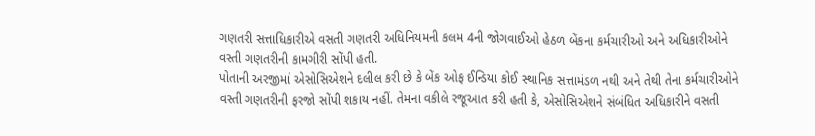ગણતરી સત્તાધિકારીએ વસતી ગણતરી અધિનિયમની કલમ 4ની જોગવાઈઓ હેઠળ બેંકના કર્મચારીઓ અને અધિકારીઓને વસ્તી ગણતરીની કામગીરી સોંપી હતી.
પોતાની અરજીમાં એસોસિએશને દલીલ કરી છે કે બેંક ઓફ ઈન્ડિયા કોઈ સ્થાનિક સત્તામંડળ નથી અને તેથી તેના કર્મચારીઓને વસ્તી ગણતરીની ફરજો સોંપી શકાય નહીં. તેમના વકીલે રજૂઆત કરી હતી કે, એસોસિએશને સંબંધિત અધિકારીને વસતી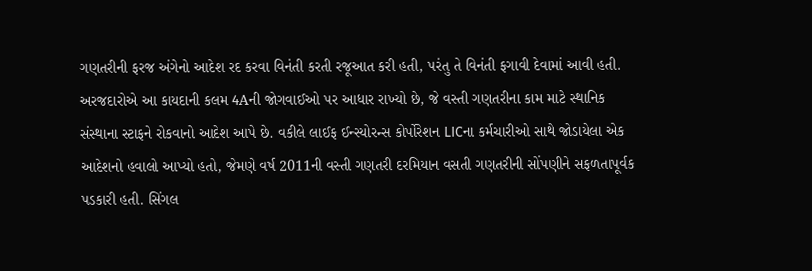ગણતરીની ફરજ અંગેનો આદેશ રદ કરવા વિનંતી કરતી રજૂઆત કરી હતી, પરંતુ તે વિનંતી ફગાવી દેવામાં આવી હતી.
અરજદારોએ આ કાયદાની કલમ 4Aની જોગવાઈઓ પર આધાર રાખ્યો છે, જે વસ્તી ગણતરીના કામ માટે સ્થાનિક સંસ્થાના સ્ટાફને રોકવાનો આદેશ આપે છે. વકીલે લાઈફ ઈન્સ્યોરન્સ કોર્પોરેશન LICના કર્મચારીઓ સાથે જોડાયેલા એક આદેશનો હવાલો આપ્યો હતો, જેમણે વર્ષ 2011ની વસ્તી ગણતરી દરમિયાન વસતી ગણતરીની સોંપણીને સફળતાપૂર્વક પડકારી હતી. સિંગલ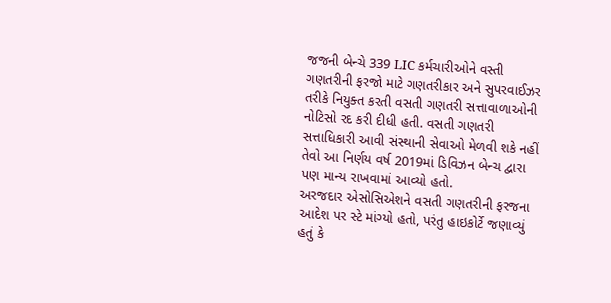જજની બેન્ચે 339 LIC કર્મચારીઓને વસ્તી ગણતરીની ફરજો માટે ગણતરીકાર અને સુપરવાઈઝર તરીકે નિયુક્ત કરતી વસતી ગણતરી સત્તાવાળાઓની નોટિસો રદ કરી દીધી હતી. વસતી ગણતરી સત્તાધિકારી આવી સંસ્થાની સેવાઓ મેળવી શકે નહીં તેવો આ નિર્ણય વર્ષ 2019માં ડિવિઝન બેન્ચ દ્વારા પણ માન્ય રાખવામાં આવ્યો હતો.
અરજદાર એસોસિએશને વસતી ગણતરીની ફરજના આદેશ પર સ્ટે માંગ્યો હતો, પરંતુ હાઇકોર્ટે જણાવ્યું હતું કે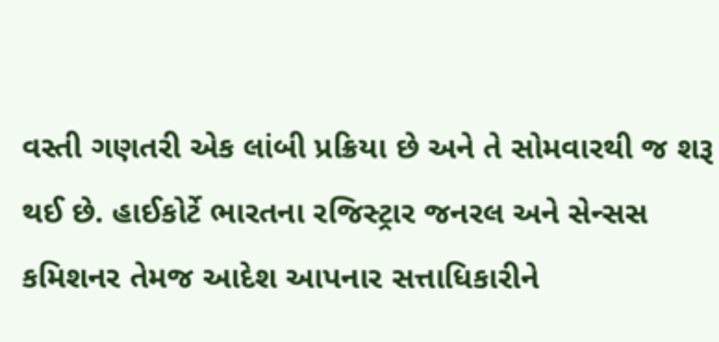વસ્તી ગણતરી એક લાંબી પ્રક્રિયા છે અને તે સોમવારથી જ શરૂ થઈ છે. હાઈકોર્ટે ભારતના રજિસ્ટ્રાર જનરલ અને સેન્સસ કમિશનર તેમજ આદેશ આપનાર સત્તાધિકારીને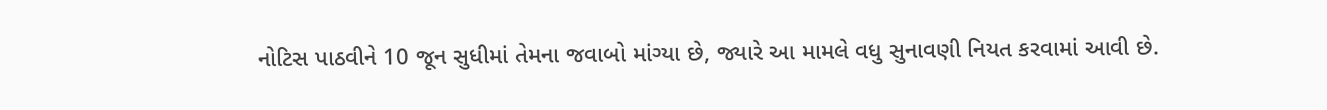નોટિસ પાઠવીને 10 જૂન સુધીમાં તેમના જવાબો માંગ્યા છે, જ્યારે આ મામલે વધુ સુનાવણી નિયત કરવામાં આવી છે.